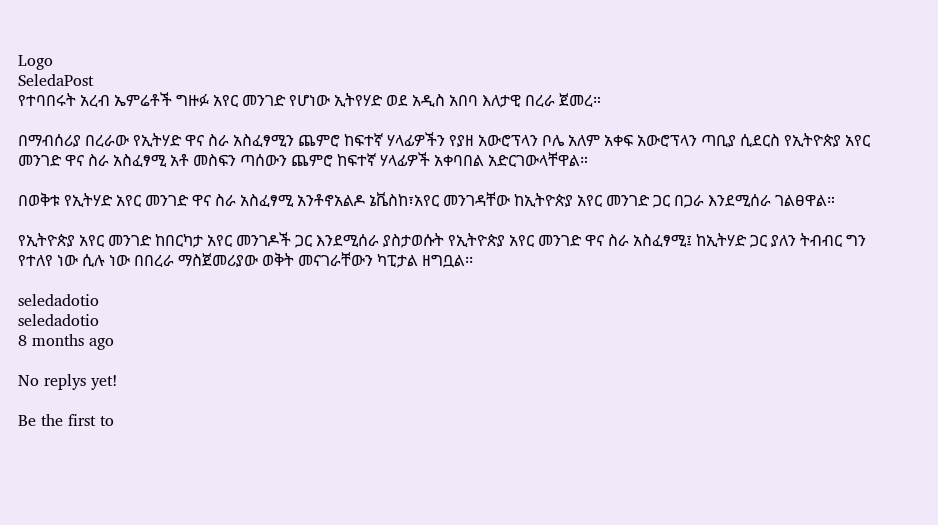Logo
SeledaPost
የተባበሩት አረብ ኤምሬቶች ግዙፉ አየር መንገድ የሆነው ኢትየሃድ ወደ አዲስ አበባ እለታዊ በረራ ጀመረ።

በማብሰሪያ በረራው የኢትሃድ ዋና ስራ አስፈፃሚን ጨምሮ ከፍተኛ ሃላፊዎችን የያዘ አውሮፕላን ቦሌ አለም አቀፍ አውሮፕላን ጣቢያ ሲደርስ የኢትዮጵያ አየር መንገድ ዋና ስራ አስፈፃሚ አቶ መስፍን ጣሰውን ጨምሮ ከፍተኛ ሃላፊዎች አቀባበል አድርገውላቸዋል።

በወቅቱ የኢትሃድ አየር መንገድ ዋና ስራ አስፈፃሚ አንቶኖአልዶ ኔቬስከ፣አየር መንገዳቸው ከኢትዮጵያ አየር መንገድ ጋር በጋራ እንደሚሰራ ገልፀዋል።

የኢትዮጵያ አየር መንገድ ከበርካታ አየር መንገዶች ጋር እንደሚሰራ ያስታወሱት የኢትዮጵያ አየር መንገድ ዋና ስራ አስፈፃሚ፤ ከኢትሃድ ጋር ያለን ትብብር ግን የተለየ ነው ሲሉ ነው በበረራ ማስጀመሪያው ወቅት መናገራቸውን ካፒታል ዘግቧል፡፡

seledadotio
seledadotio
8 months ago

No replys yet!

Be the first to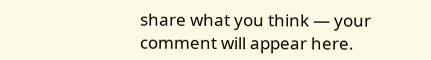share what you think — your comment will appear here.